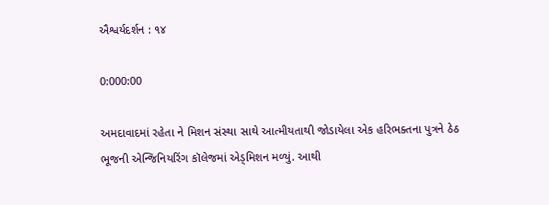ઐશ્વર્યદર્શન : ૧૪

0:000:00

અમદાવાદમાં રહેતા ને મિશન સંસ્થા સાથે આત્મીયતાથી જોડાયેલા એક હરિભક્તના પુત્રને ઠેઠ ભૂજની એન્જિનિયરિંગ કૉલેજમાં એડ્‌મિશન મળ્યું. આથી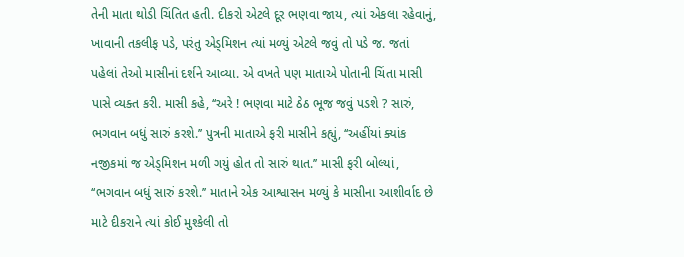તેની માતા થોડી ચિંતિત હતી. દીકરો એટલે દૂર ભણવા જાય, ત્યાં એકલા રહેવાનું, ખાવાની તકલીફ પડે, પરંતુ એડ્‌મિશન ત્યાં મળ્યું એટલે જવું તો પડે જ. જતાં પહેલાં તેઓ માસીનાં દર્શને આવ્યા. એ વખતે પણ માતાએ પોતાની ચિંતા માસી પાસે વ્યક્ત કરી. માસી કહે, ‘‘અરે ! ભણવા માટે ઠેઠ ભૂજ જવું પડશે ? સારું, ભગવાન બધું સારું કરશે.’’ પુત્રની માતાએ ફરી માસીને કહ્યું, ‘‘અહીંયાં ક્યાંક નજીકમાં જ એડ્‌મિશન મળી ગયું હોત તો સારું થાત.’’ માસી ફરી બોલ્યાં, ‘‘ભગવાન બધું સારું કરશે.’’ માતાને એક આશ્વાસન મળ્યું કે માસીના આશીર્વાદ છે માટે દીકરાને ત્યાં કોઈ મુશ્કેલી તો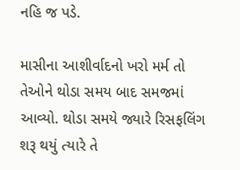નહિ જ પડે.

માસીના આશીર્વાદનો ખરો મર્મ તો તેઓને થોડા સમય બાદ સમજમાં આવ્યો. થોડા સમયે જ્યારે રિસફલિંગ શરૂ થયું ત્યારે તે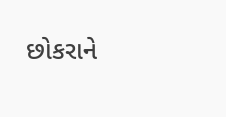છોકરાને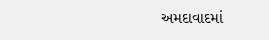અમદાવાદમાં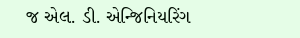જ એલ. ડી. એન્જિનિયરિંગ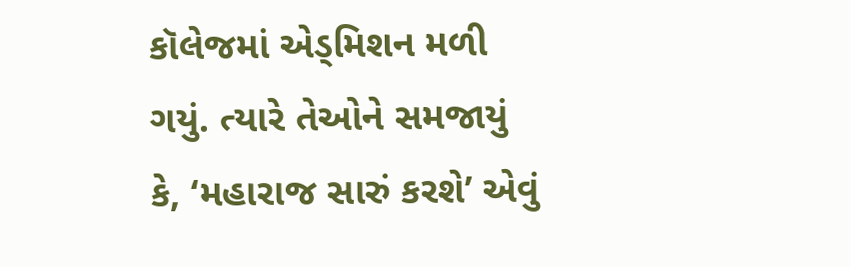કૉલેજમાં એડ્‌મિશન મળી ગયું. ત્યારે તેઓને સમજાયું કે, ‘મહારાજ સારું કરશે’ એવું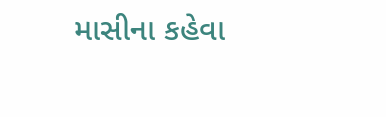માસીના કહેવા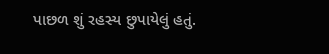પાછળ શું રહસ્ય છુપાયેલું હતું.